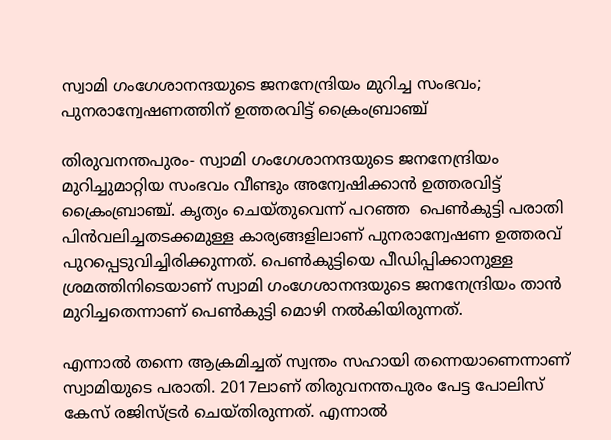സ്വാമി ഗംഗേശാനന്ദയുടെ ജനനേന്ദ്രിയം മുറിച്ച സംഭവം; പുനരാന്വേഷണത്തിന് ഉത്തരവിട്ട് ക്രൈംബ്രാഞ്ച്

തിരുവനന്തപുരം- സ്വാമി ഗംഗേശാനന്ദയുടെ ജനനേന്ദ്രിയം മുറിച്ചുമാറ്റിയ സംഭവം വീണ്ടും അന്വേഷിക്കാന്‍ ഉത്തരവിട്ട് ക്രൈംബ്രാഞ്ച്. കൃത്യം ചെയ്തുവെന്ന് പറഞ്ഞ  പെണ്‍കുട്ടി പരാതി പിന്‍വലിച്ചതടക്കമുള്ള കാര്യങ്ങളിലാണ് പുനരാന്വേഷണ ഉത്തരവ് പുറപ്പെടുവിച്ചിരിക്കുന്നത്. പെണ്‍കുട്ടിയെ പീഡിപ്പിക്കാനുള്ള ശ്രമത്തിനിടെയാണ് സ്വാമി ഗംഗേശാനന്ദയുടെ ജനനേന്ദ്രിയം താന്‍ മുറിച്ചതെന്നാണ് പെണ്‍കുട്ടി മൊഴി നല്‍കിയിരുന്നത്.

എന്നാല്‍ തന്നെ ആക്രമിച്ചത് സ്വന്തം സഹായി തന്നെയാണെന്നാണ് സ്വാമിയുടെ പരാതി. 2017ലാണ് തിരുവനന്തപുരം പേട്ട പോലിസ് കേസ് രജിസ്ട്രര്‍ ചെയ്തിരുന്നത്. എന്നാല്‍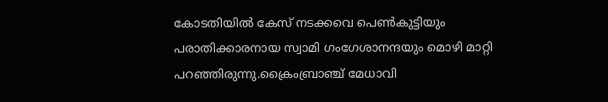കോടതിയില്‍ കേസ് നടക്കവെ പെണ്‍കുട്ടിയും പരാതിക്കാരനായ സ്വാമി ഗംഗേശാനന്ദയും മൊഴി മാറ്റി പറഞ്ഞിരുന്നു.ക്രൈംബ്രാഞ്ച് മേധാവി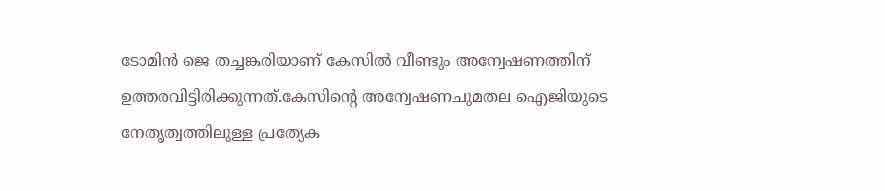ടോമിന്‍ ജെ തച്ചങ്കരിയാണ് കേസില്‍ വീണ്ടും അന്വേഷണത്തിന് ഉത്തരവിട്ടിരിക്കുന്നത്.കേസിന്റെ അന്വേഷണചുമതല ഐജിയുടെ നേതൃത്വത്തിലുള്ള പ്രത്യേക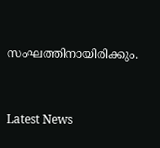സംഘത്തിനായിരിക്കും.


Latest News